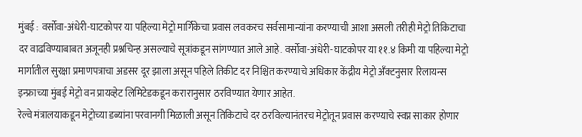मुंबई : वर्सोवा-अंधेरी-घाटकोपर या पहिल्या मेट्रो मार्गिकेचा प्रवास लवकरच सर्वसामान्यांना करण्याची आशा असली तरीही मेट्रो तिकिटाचा दर वाढविण्याबाबत अजूनही प्रश्नचिन्ह असल्याचे सूत्रांकडून सांगण्यात आले आहे. वर्सोवा-अंधेरी-घाटकोपर या ११.४ किमी या पहिल्या मेट्रो मार्गातील सुरक्षा प्रमाणपत्राचा अडसर दूर झाला असून पहिले तिकीट दर निश्चित करण्याचे अधिकार केंद्रीय मेट्रो अँक्टनुसार रिलायन्स इन्फ्राच्या मुंबई मेट्रो वन प्रायव्हेट लिमिटेडकडून करारानुसार ठरविण्यात येणार आहेत.
रेल्वे मंत्रालयाकडून मेट्रोच्या डब्यांना परवानगी मिळाली असून तिकिटाचे दर ठरविल्यानंतरच मेट्रोतून प्रवास करण्याचे स्वप्न साकार होणार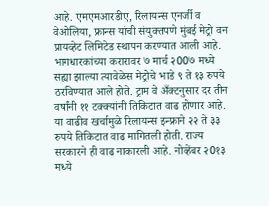आहे. एमएमआरडीए, रिलायन्स एनर्जी व वेओलिया, फ्रान्स यांची संयुक्तपणे मुंबई मेट्रो वन प्रायव्हेट लिमिटेड स्थापन करण्यात आली आहे. भागधारकांच्या करारावर ७ मार्च २00७ मध्ये सह्या झाल्या त्यावेळेस मेट्रोचे भाडे ९ ते १३ रुपये ठरविण्यात आले होते. ट्राम वे अँक्टनुसार दर तीन वर्षांनी ११ टक्क्यांनी तिकिटात वाढ होणार आहे. या वाढीव खर्चामुळे रिलायन्स इन्फ्राने २२ ते ३३ रुपये तिकिटात वाढ मागितली होती. राज्य सरकारने ही वाढ नाकारली आहे. नोव्हेंबर २0१३ मध्ये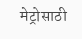मेट्रोसाठी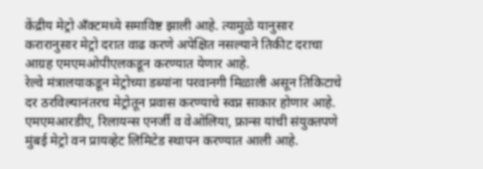केंद्रीय मेट्रो अँक्टमध्ये समाविष्ट झाली आहे. त्यामुळे यानुसार करारानुसार मेट्रो दरात वाढ करणे अपेक्षित नसल्याने तिकीट दराचा आग्रह एमएमओपीएलकडून करण्यात येणार आहे.
रेल्वे मंत्रालयाकडून मेट्रोच्या डब्यांना परवानगी मिळाली असून तिकिटाचे दर ठरविल्यानंतरच मेट्रोतून प्रवास करण्याचे स्वप्न साकार होणार आहे. एमएमआरडीए, रिलायन्स एनर्जी व वेओलिया, फ्रान्स यांची संयुक्तपणे मुंबई मेट्रो वन प्रायव्हेट लिमिटेड स्थापन करण्यात आली आहे.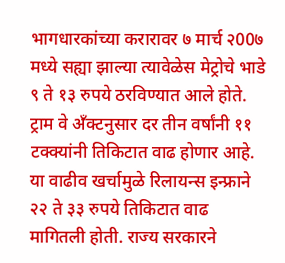भागधारकांच्या करारावर ७ मार्च २00७ मध्ये सह्या झाल्या त्यावेळेस मेट्रोचे भाडे ९ ते १३ रुपये ठरविण्यात आले होते. ट्राम वे अँक्टनुसार दर तीन वर्षांनी ११ टक्क्यांनी तिकिटात वाढ होणार आहे. या वाढीव खर्चामुळे रिलायन्स इन्फ्राने २२ ते ३३ रुपये तिकिटात वाढ मागितली होती. राज्य सरकारने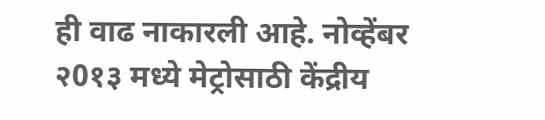ही वाढ नाकारली आहे. नोव्हेंबर २0१३ मध्ये मेट्रोसाठी केंद्रीय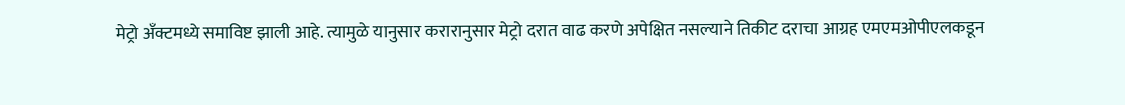मेट्रो अँक्टमध्ये समाविष्ट झाली आहे. त्यामुळे यानुसार करारानुसार मेट्रो दरात वाढ करणे अपेक्षित नसल्याने तिकीट दराचा आग्रह एमएमओपीएलकडून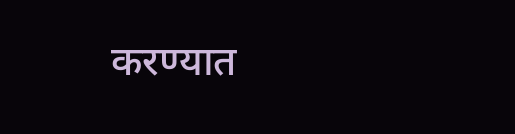करण्यात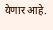येणार आहे.